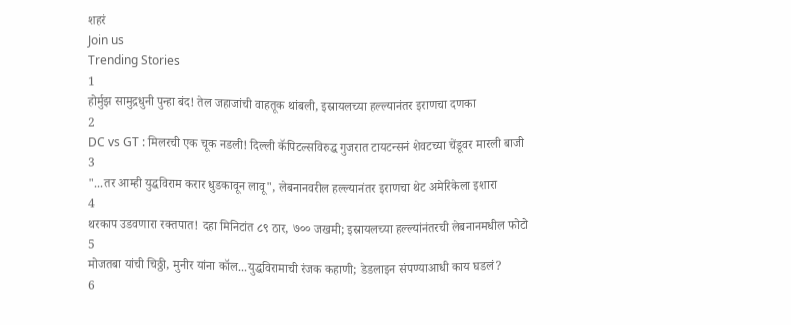शहरं
Join us
Trending Stories
1
होर्मुझ सामुद्रधुनी पुन्हा बंद! तेल जहाजांची वाहतूक थांबली, इस्रायलच्या हल्ल्यानंतर इराणचा दणका
2
DC vs GT : मिलरची एक चूक नडली! दिल्ली कॅपिटल्सविरुद्ध गुजरात टायटन्सनं शेवटच्या चेंडूवर मारली बाजी
3
"...तर आम्ही युद्धविराम करार धुडकावून लावू", लेबनानवरील हल्ल्यानंतर इराणचा थेट अमेरिकेला इशारा
4
थरकाप उडवणारा रक्तपात! दहा मिनिटांत ८९ ठार, ७०० जखमी; इस्रायलच्या हल्ल्यांनंतरची लेबनानमधील फोटो
5
मोजतबा यांची चिठ्ठी, मुनीर यांना कॉल...युद्धविरामाची रंजक कहाणी; डेडलाइन संपण्याआधी काय घडलं?
6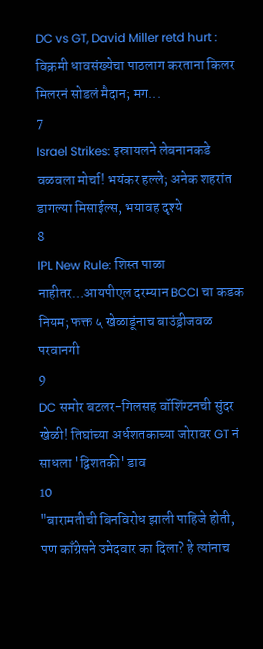DC vs GT, David Miller retd hurt : विक्रमी धावसंख्येचा पाठलाग करताना किलर मिलरनं सोडलं मैदान; मग...
7
Israel Strikes: इस्रायलने लेबनानकडे वळवला मोर्चा! भयंकर हल्ले; अनेक शहरांत डागल्या मिसाईल्स, भयावह दृश्ये
8
IPL New Rule: शिस्त पाळा नाहीतर…आयपीएल दरम्यान BCCI चा कडक नियम; फक्त ५ खेळाडूंनाच बाउंड्रीजवळ परवानगी
9
DC समोर बटलर-गिलसह वॉशिंग्टनची सुंदर खेळी! तिघांच्या अर्धशतकाच्या जोरावर GT नं साधला 'द्विशतकी' डाव
10
"बारामतीची बिनविरोध झाली पाहिजे होती, पण काँग्रेसने उमेदवार का दिला? हे त्यांनाच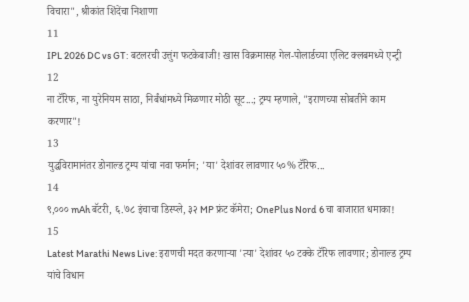विचारा", श्रीकांत शिंदेंचा निशाणा
11
IPL 2026 DC vs GT: बटलरची उत्तुंग फटकेबाजी! खास विक्रमासह गेल-पोलार्डच्या एलिट क्लबमध्ये एन्ट्री
12
ना टॅरिफ, ना युरेनियम साठा, निर्बंधांमध्ये मिळणार मोठी सूट...; ट्रम्प म्हणाले, "इराणच्या सोबतीने काम करणार"!
13
युद्धविरामानंतर डोनाल्ड ट्रम्प यांचा नवा फर्मान; 'या' देशांवर लावणार ५०% टॅरिफ...
14
९,००० mAh बॅटरी, ६.७८ इंचाचा डिस्प्ले, ३२ MP फ्रंट कॅमेरा; OnePlus Nord 6 चा बाजारात धमाका!
15
Latest Marathi News Live: इराणची मदत करणाऱ्या 'त्या' देशांवर ५० टक्के टॅरिफ लावणार; डोनाल्ड ट्रम्प यांचे विधान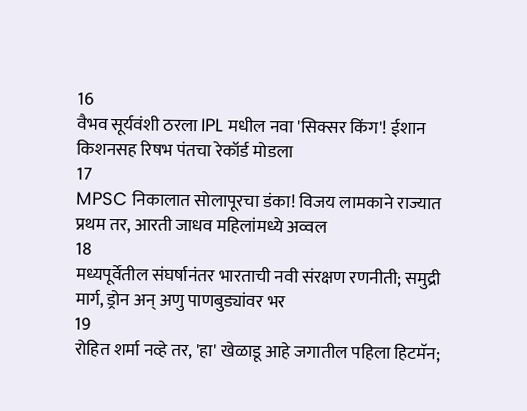16
वैभव सूर्यवंशी ठरला IPL मधील नवा 'सिक्सर किंग'! ईशान किशनसह रिषभ पंतचा रेकॉर्ड मोडला
17
MPSC निकालात सोलापूरचा डंका! विजय लामकाने राज्यात प्रथम तर, आरती जाधव महिलांमध्ये अव्वल
18
मध्यपूर्वेतील संघर्षानंतर भारताची नवी संरक्षण रणनीती; समुद्री मार्ग, ड्रोन अन् अणु पाणबुड्यांवर भर
19
रोहित शर्मा नव्हे तर, 'हा' खेळाडू आहे जगातील पहिला हिटमॅन;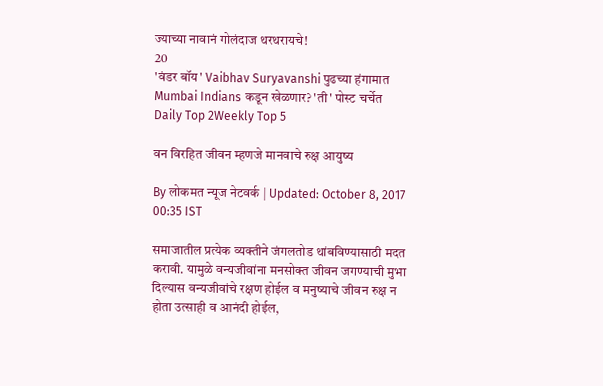ज्याच्या नावानं गोलंदाज थरथरायचे!
20
'वंडर बॉय' Vaibhav Suryavanshi पुढच्या हंगामात Mumbai Indians कडून खेळणार? 'ती' पोस्ट चर्चेत
Daily Top 2Weekly Top 5

वन विरहित जीवन म्हणजे मानवाचे रुक्ष आयुष्य

By लोकमत न्यूज नेटवर्क | Updated: October 8, 2017 00:35 IST

समाजातील प्रत्येक व्यक्तीने जंगलतोड थांबविण्यासाठी मदत करावी. यामुळे वन्यजीवांना मनसोक्त जीवन जगण्याची मुभा दिल्यास वन्यजीवांचे रक्षण होईल व मनुष्याचे जीवन रुक्ष न होता उत्साही व आनंदी होईल,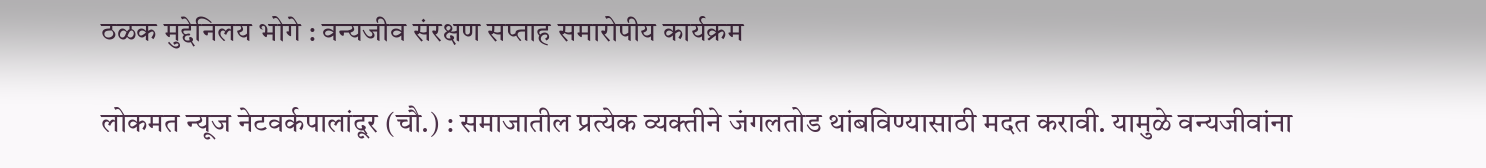ठळक मुद्देनिलय भोगे : वन्यजीव संरक्षण सप्ताह समारोपीय कार्यक्रम

लोकमत न्यूज नेटवर्कपालांदूर (चौ.) : समाजातील प्रत्येक व्यक्तीने जंगलतोड थांबविण्यासाठी मदत करावी. यामुळे वन्यजीवांना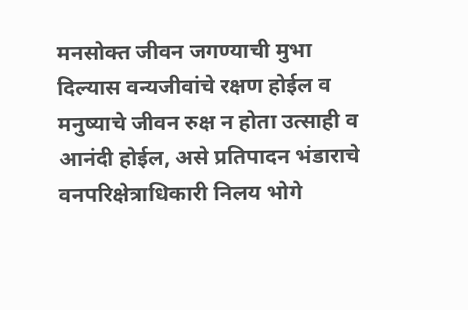मनसोक्त जीवन जगण्याची मुभा दिल्यास वन्यजीवांचे रक्षण होईल व मनुष्याचे जीवन रुक्ष न होता उत्साही व आनंदी होईल, असे प्रतिपादन भंडाराचे वनपरिक्षेत्राधिकारी निलय भोगे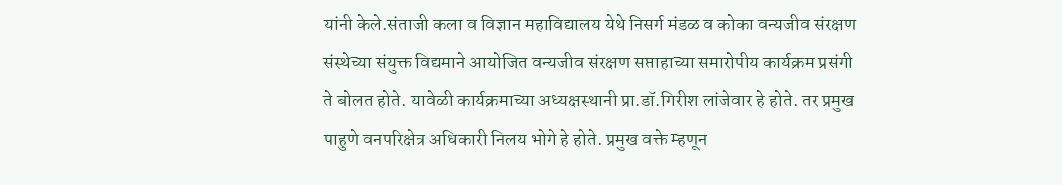यांनी केले.संताजी कला व विज्ञान महाविद्यालय येथे निसर्ग मंडळ व कोका वन्यजीव संरक्षण संस्थेच्या संयुक्त विद्यमाने आयोजित वन्यजीव संरक्षण सप्ताहाच्या समारोपीय कार्यक्रम प्रसंगी ते बोलत होते. यावेळी कार्यक्रमाच्या अध्यक्षस्थानी प्रा.डॉ.गिरीश लांजेवार हे होते. तर प्रमुख पाहुणे वनपरिक्षेत्र अधिकारी निलय भोगे हे होते. प्रमुख वक्ते म्हणून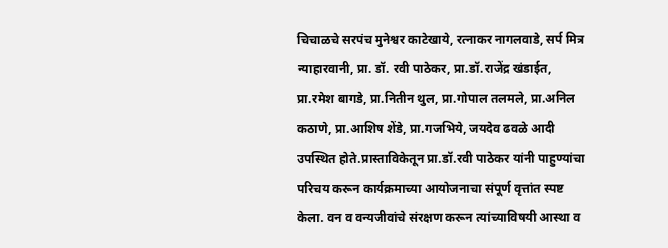चिचाळचे सरपंच मुनेश्वर काटेखाये, रत्नाकर नागलवाडे, सर्प मित्र न्याहारवानी, प्रा. डॉ. रवी पाठेकर, प्रा.डॉ.राजेंद्र खंडाईत, प्रा.रमेश बागडे, प्रा.नितीन थुल, प्रा.गोपाल तलमले, प्रा.अनिल कठाणे, प्रा.आशिष शेंडे, प्रा.गजभिये, जयदेव ढवळे आदी उपस्थित होते.प्रास्ताविकेतून प्रा.डॉ.रवी पाठेकर यांनी पाहुण्यांचा परिचय करून कार्यक्रमाच्या आयोजनाचा संपूर्ण वृत्तांत स्पष्ट केला. वन व वन्यजीवांचे संरक्षण करून त्यांच्याविषयी आस्था व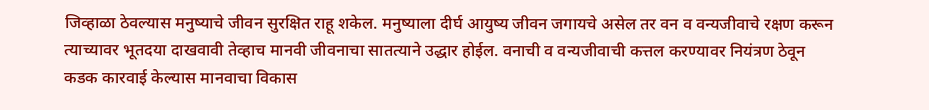जिव्हाळा ठेवल्यास मनुष्याचे जीवन सुरक्षित राहू शकेल. मनुष्याला दीर्घ आयुष्य जीवन जगायचे असेल तर वन व वन्यजीवाचे रक्षण करून त्याच्यावर भूतदया दाखवावी तेव्हाच मानवी जीवनाचा सातत्याने उद्धार होईल. वनाची व वन्यजीवाची कत्तल करण्यावर नियंत्रण ठेवून कडक कारवाई केल्यास मानवाचा विकास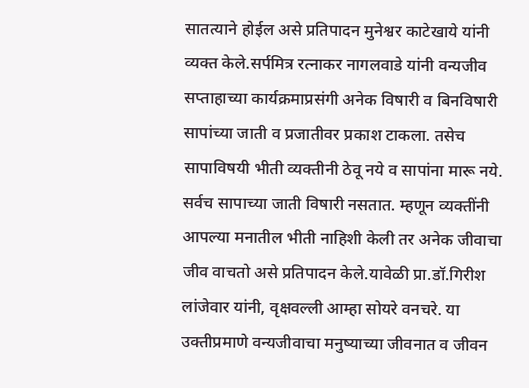सातत्याने होईल असे प्रतिपादन मुनेश्वर काटेखाये यांनी व्यक्त केले.सर्पमित्र रत्नाकर नागलवाडे यांनी वन्यजीव सप्ताहाच्या कार्यक्रमाप्रसंगी अनेक विषारी व बिनविषारी सापांच्या जाती व प्रजातीवर प्रकाश टाकला. तसेच सापाविषयी भीती व्यक्तीनी ठेवू नये व सापांना मारू नये. सर्वच सापाच्या जाती विषारी नसतात. म्हणून व्यक्तींनी आपल्या मनातील भीती नाहिशी केली तर अनेक जीवाचा जीव वाचतो असे प्रतिपादन केले.यावेळी प्रा.डॉ.गिरीश लांजेवार यांनी, वृक्षवल्ली आम्हा सोयरे वनचरे. या उक्तीप्रमाणे वन्यजीवाचा मनुष्याच्या जीवनात व जीवन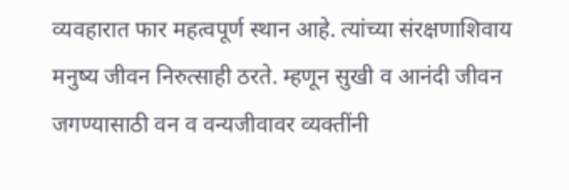व्यवहारात फार महत्वपूर्ण स्थान आहे. त्यांच्या संरक्षणाशिवाय मनुष्य जीवन निरुत्साही ठरते. म्हणून सुखी व आनंदी जीवन जगण्यासाठी वन व वन्यजीवावर व्यक्तींनी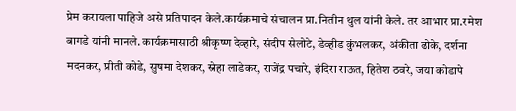प्रेम करायला पाहिजे असे प्रतिपादन केले.कार्यक्रमाचे संचालन प्रा.नितीन थुल यांनी केले. तर आभार प्रा.रमेश बागडे यांनी मानले. कार्यक्रमासाठी श्रीकृष्ण देव्हारे, संदीप सेलोटे, डेव्हीड कुंभलकर, अंकीता ढोके, दर्शना मदनकर, प्रीती कोडे, सुषमा देशकर, स्नेहा लाडेकर, राजेंद्र पचारे, इंदिरा राऊत, हितेश ठवरे, जया कोडापे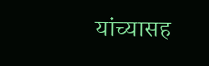यांच्यासह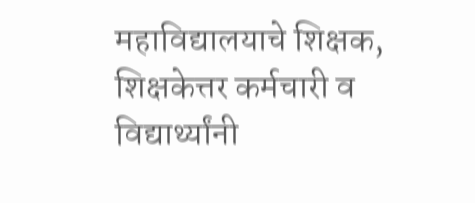महाविद्यालयाचे शिक्षक, शिक्षकेत्तर कर्मचारी व विद्यार्थ्यांनी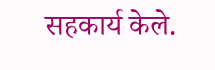सहकार्य केले.